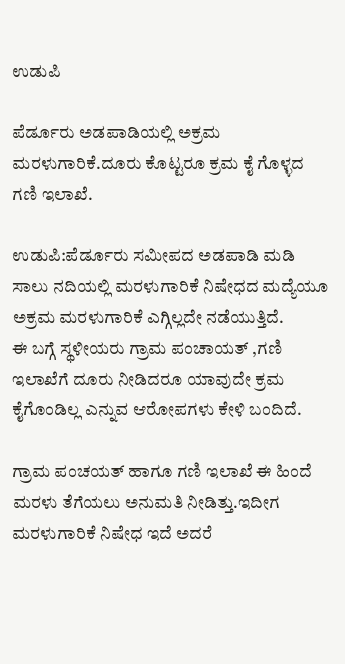ಉಡುಪಿ

ಪೆರ್ಡೂರು ಅಡಪಾಡಿಯಲ್ಲಿ ಅಕ್ರಮ ಮರಳುಗಾರಿಕೆ.ದೂರು ಕೊಟ್ಟರೂ ಕ್ರಮ ಕೈ ಗೊಳ್ಳದ ಗಣಿ ಇಲಾಖೆ.

ಉಡುಪಿ:ಪೆರ್ಡೂರು ಸಮೀಪದ ಅಡಪಾಡಿ ಮಡಿ ಸಾಲು ನದಿಯಲ್ಲಿ‌ ಮರಳುಗಾರಿಕೆ ನಿಷೇಧದ ಮದ್ಯೆಯೂ ಅಕ್ರಮ ಮರಳುಗಾರಿಕೆ ಎಗ್ಗಿಲ್ಲದೇ ನಡೆಯುತ್ತಿದೆ.
ಈ ಬಗ್ಗೆ ಸ್ಥಳೀಯರು ಗ್ರಾಮ ಪಂಚಾಯತ್ ,ಗಣಿ ಇಲಾಖೆಗೆ ದೂರು ನೀಡಿದರೂ ಯಾವುದೇ ಕ್ರಮ ಕೈಗೊಂಡಿಲ್ಲ ಎನ್ನುವ ಆರೋಪಗಳು ಕೇಳಿ ಬಂದಿದೆ.

ಗ್ರಾಮ ಪಂಚಯತ್ ಹಾಗೂ ಗಣಿ ಇಲಾಖೆ ಈ ಹಿಂದೆ ಮರಳು ತೆಗೆಯಲು ಅನುಮತಿ ನೀಡಿತ್ತು.ಇದೀಗ ಮರಳುಗಾರಿಕೆ ನಿಷೇಧ ಇದೆ ಅದರೆ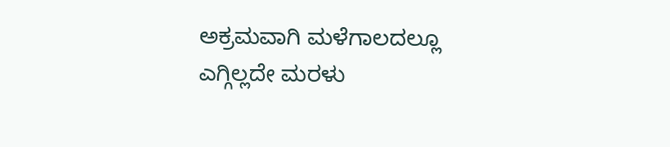ಅಕ್ರಮವಾಗಿ ಮಳೆಗಾಲದಲ್ಲೂ ಎಗ್ಗಿಲ್ಲದೇ ಮರಳು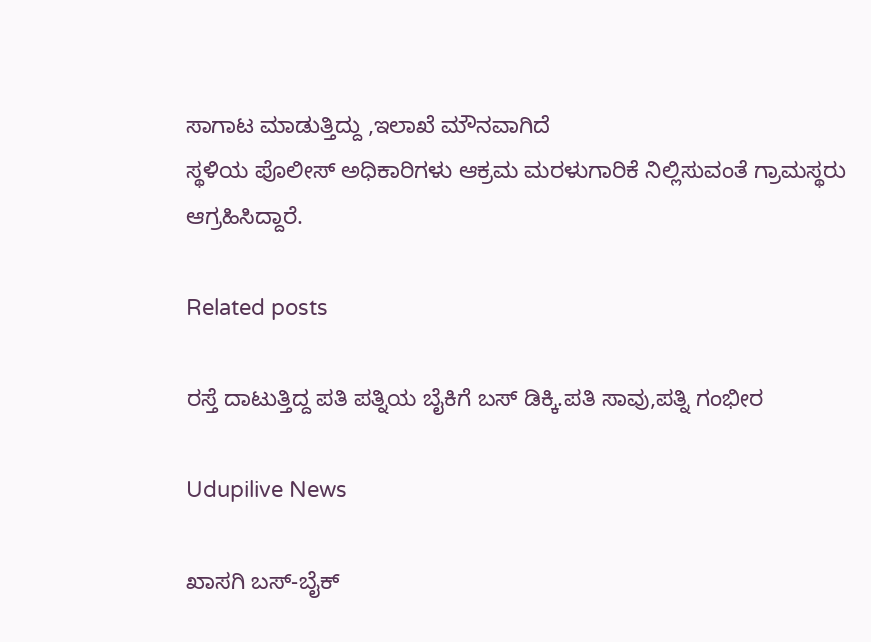ಸಾಗಾಟ ಮಾಡುತ್ತಿದ್ದು ,ಇಲಾಖೆ ಮೌನವಾಗಿದೆ
ಸ್ಥಳಿಯ ಪೊಲೀಸ್ ಅಧಿಕಾರಿಗಳು ಆಕ್ರಮ ಮರಳುಗಾರಿಕೆ ನಿಲ್ಲಿಸುವಂತೆ ಗ್ರಾಮಸ್ಥರು ಆಗ್ರಹಿಸಿದ್ದಾರೆ.

Related posts

ರಸ್ತೆ ದಾಟುತ್ತಿದ್ದ ಪತಿ ಪತ್ನಿಯ ಬೈಕಿಗೆ ಬಸ್ ಡಿಕ್ಕಿ.ಪತಿ ಸಾವು,ಪತ್ನಿ ಗಂಭೀರ

Udupilive News

ಖಾಸಗಿ ಬಸ್-ಬೈಕ್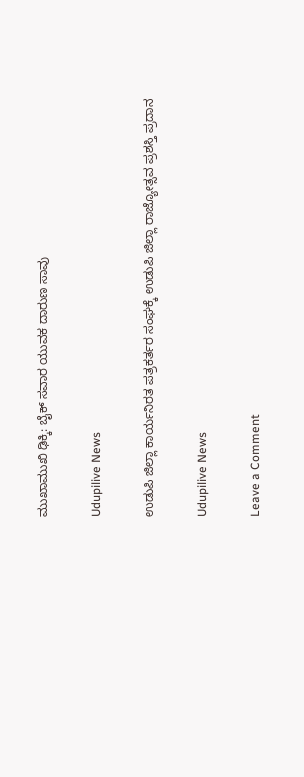ಮುಖಾಮುಖಿ ಢಿಕ್ಕಿ: ಬೈಕ್ ಸವಾರ ಯುವಕ ದಾರುಣ ಸಾವು

Udupilive News

ಉಡುಪಿ ಜಿಲ್ಲಾ ಕಾರ್ಯನಿರತ ಪತ್ರಕರ್ತರ ಸಂಘಕ್ಕೆ ಉಡುಪಿ ಜಿಲ್ಲಾ ರಾಜ್ಯೋತ್ಸವ ಪ್ರಶಸ್ತಿ ಪ್ರದಾನ

Udupilive News

Leave a Comment